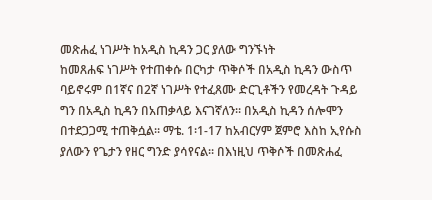መጽሐፈ ነገሥት ከአዲስ ኪዳን ጋር ያለው ግንኙነት
ከመጸሐፍ ነገሥት የተጠቀሱ በርካታ ጥቅሶች በአዲስ ኪዳን ውስጥ ባይኖሩም በ1ኛና በ2ኛ ነገሥት የተፈጸሙ ድርጊቶችን የመረዳት ጉዳይ ግን በአዲስ ኪዳን በአጠቃላይ እናገኛለን። በአዲስ ኪዳን ሰሎሞን በተደጋጋሚ ተጠቅሷል። ማቴ. 1፡1-17 ከአብርሃም ጀምሮ እስከ ኢየሱስ ያለውን የጌታን የዘር ግንድ ያሳየናል። በእነዚህ ጥቅሶች በመጽሐፈ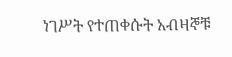ነገሥት የተጠቀሱት አብዛኞቹ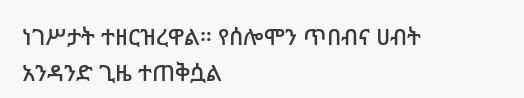ነገሥታት ተዘርዝረዋል። የሰሎሞን ጥበብና ሀብት አንዳንድ ጊዜ ተጠቅሷል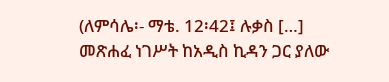(ለምሳሌ፡- ማቴ. 12፡42፤ ሉቃስ […]
መጽሐፈ ነገሥት ከአዲስ ኪዳን ጋር ያለው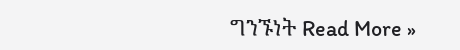ግንኙነት Read More »